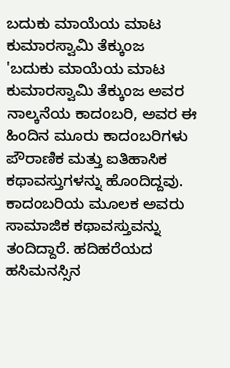ಬದುಕು ಮಾಯೆಯ ಮಾಟ
ಕುಮಾರಸ್ವಾಮಿ ತೆಕ್ಕುಂಜ
'ಬದುಕು ಮಾಯೆಯ ಮಾಟ ಕುಮಾರಸ್ವಾಮಿ ತೆಕ್ಕುಂಜ ಅವರ ನಾಲ್ಕನೆಯ ಕಾದಂಬರಿ, ಅವರ ಈ ಹಿಂದಿನ ಮೂರು ಕಾದಂಬರಿಗಳು ಪೌರಾಣಿಕ ಮತ್ತು ಐತಿಹಾಸಿಕ ಕಥಾವಸ್ತುಗಳನ್ನು ಹೊಂದಿದ್ದವು. ಕಾದಂಬರಿಯ ಮೂಲಕ ಅವರು ಸಾಮಾಜಿಕ ಕಥಾವಸ್ತುವನ್ನು ತಂದಿದ್ದಾರೆ. ಹದಿಹರೆಯದ ಹಸಿಮನಸ್ಸಿನ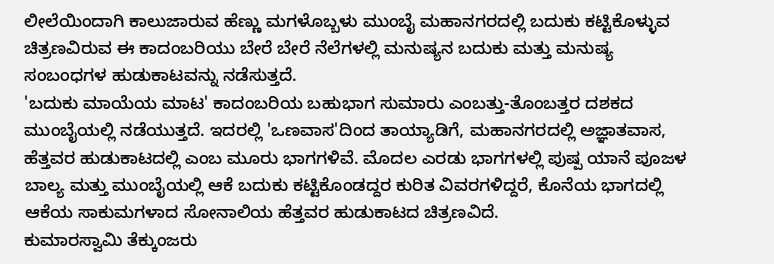ಲೀಲೆಯಿಂದಾಗಿ ಕಾಲುಜಾರುವ ಹೆಣ್ಣು ಮಗಳೊಬ್ಬಳು ಮುಂಬೈ ಮಹಾನಗರದಲ್ಲಿ ಬದುಕು ಕಟ್ಟಿಕೊಳ್ಳುವ ಚಿತ್ರಣವಿರುವ ಈ ಕಾದಂಬರಿಯು ಬೇರೆ ಬೇರೆ ನೆಲೆಗಳಲ್ಲಿ ಮನುಷ್ಯನ ಬದುಕು ಮತ್ತು ಮನುಷ್ಯ ಸಂಬಂಧಗಳ ಹುಡುಕಾಟವನ್ನು ನಡೆಸುತ್ತದೆ.
'ಬದುಕು ಮಾಯೆಯ ಮಾಟ' ಕಾದಂಬರಿಯ ಬಹುಭಾಗ ಸುಮಾರು ಎಂಬತ್ತು-ತೊಂಬತ್ತರ ದಶಕದ ಮುಂಬೈಯಲ್ಲಿ ನಡೆಯುತ್ತದೆ. ಇದರಲ್ಲಿ 'ಒಣವಾಸ'ದಿಂದ ತಾಯ್ಯಾಡಿಗೆ, ಮಹಾನಗರದಲ್ಲಿ ಅಜ್ಞಾತವಾಸ, ಹೆತ್ತವರ ಹುಡುಕಾಟದಲ್ಲಿ ಎಂಬ ಮೂರು ಭಾಗಗಳಿವೆ. ಮೊದಲ ಎರಡು ಭಾಗಗಳಲ್ಲಿ ಪುಷ್ಪ ಯಾನೆ ಪೂಜಳ ಬಾಲ್ಯ ಮತ್ತು ಮುಂಬೈಯಲ್ಲಿ ಆಕೆ ಬದುಕು ಕಟ್ಟಿಕೊಂಡದ್ದರ ಕುರಿತ ವಿವರಗಳಿದ್ದರೆ, ಕೊನೆಯ ಭಾಗದಲ್ಲಿ ಆಕೆಯ ಸಾಕುಮಗಳಾದ ಸೋನಾಲಿಯ ಹೆತ್ತವರ ಹುಡುಕಾಟದ ಚಿತ್ರಣವಿದೆ.
ಕುಮಾರಸ್ವಾಮಿ ತೆಕ್ಕುಂಜರು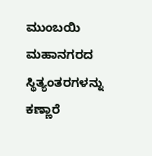ಮುಂಬಯಿ ಮಹಾನಗರದ ಸ್ಥಿತ್ಯಂತರಗಳನ್ನು ಕಣ್ಣಾರೆ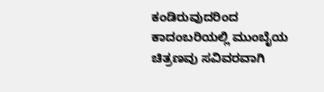ಕಂಡಿರುವುದರಿಂದ ಕಾದಂಬರಿಯಲ್ಲಿ ಮುಂಬೈಯ ಚಿತ್ರಣವು ಸವಿವರವಾಗಿ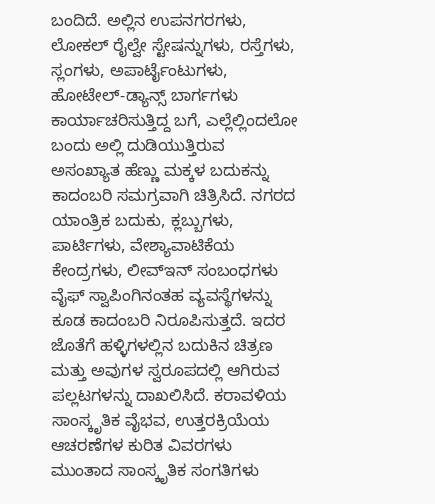ಬಂದಿದೆ. ಅಲ್ಲಿನ ಉಪನಗರಗಳು, ಲೋಕಲ್ ರೈಲ್ವೇ ಸ್ಟೇಷನ್ನುಗಳು, ರಸ್ತೆಗಳು, ಸ್ಲಂಗಳು, ಅಪಾರ್ಟೈಂಟುಗಳು, ಹೋಟೇಲ್-ಡ್ಯಾನ್ಸ್ ಬಾರ್ಗಗಳು ಕಾರ್ಯಾಚರಿಸುತ್ತಿದ್ದ ಬಗೆ, ಎಲ್ಲೆಲ್ಲಿಂದಲೋ ಬಂದು ಅಲ್ಲಿ ದುಡಿಯುತ್ತಿರುವ ಅಸಂಖ್ಯಾತ ಹೆಣ್ಣು ಮಕ್ಕಳ ಬದುಕನ್ನು ಕಾದಂಬರಿ ಸಮಗ್ರವಾಗಿ ಚಿತ್ರಿಸಿದೆ. ನಗರದ ಯಾಂತ್ರಿಕ ಬದುಕು, ಕ್ಲಬ್ಬುಗಳು, ಪಾರ್ಟಿಗಳು, ವೇಶ್ಯಾವಾಟಿಕೆಯ ಕೇಂದ್ರಗಳು, ಲೀವ್ಇನ್ ಸಂಬಂಧಗಳು ವೈಫ್ ಸ್ವಾಪಿಂಗಿನಂತಹ ವ್ಯವಸ್ಥೆಗಳನ್ನು ಕೂಡ ಕಾದಂಬರಿ ನಿರೂಪಿಸುತ್ತದೆ. ಇದರ ಜೊತೆಗೆ ಹಳ್ಳಿಗಳಲ್ಲಿನ ಬದುಕಿನ ಚಿತ್ರಣ ಮತ್ತು ಅವುಗಳ ಸ್ವರೂಪದಲ್ಲಿ ಆಗಿರುವ ಪಲ್ಲಟಗಳನ್ನು ದಾಖಲಿಸಿದೆ. ಕರಾವಳಿಯ ಸಾಂಸ್ಕೃತಿಕ ವೈಭವ, ಉತ್ತರಕ್ರಿಯೆಯ ಆಚರಣೆಗಳ ಕುರಿತ ವಿವರಗಳು ಮುಂತಾದ ಸಾಂಸ್ಕೃತಿಕ ಸಂಗತಿಗಳು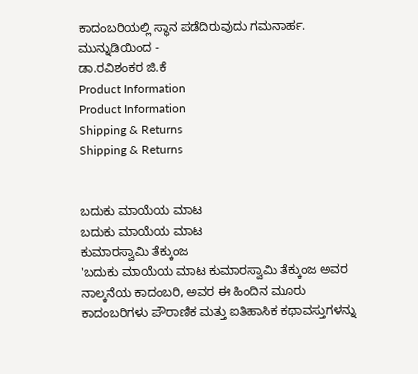ಕಾದಂಬರಿಯಲ್ಲಿ ಸ್ಥಾನ ಪಡೆದಿರುವುದು ಗಮನಾರ್ಹ.
ಮುನ್ನುಡಿಯಿಂದ -
ಡಾ.ರವಿಶಂಕರ ಜಿ.ಕೆ
Product Information
Product Information
Shipping & Returns
Shipping & Returns


ಬದುಕು ಮಾಯೆಯ ಮಾಟ
ಬದುಕು ಮಾಯೆಯ ಮಾಟ
ಕುಮಾರಸ್ವಾಮಿ ತೆಕ್ಕುಂಜ
'ಬದುಕು ಮಾಯೆಯ ಮಾಟ ಕುಮಾರಸ್ವಾಮಿ ತೆಕ್ಕುಂಜ ಅವರ ನಾಲ್ಕನೆಯ ಕಾದಂಬರಿ, ಅವರ ಈ ಹಿಂದಿನ ಮೂರು ಕಾದಂಬರಿಗಳು ಪೌರಾಣಿಕ ಮತ್ತು ಐತಿಹಾಸಿಕ ಕಥಾವಸ್ತುಗಳನ್ನು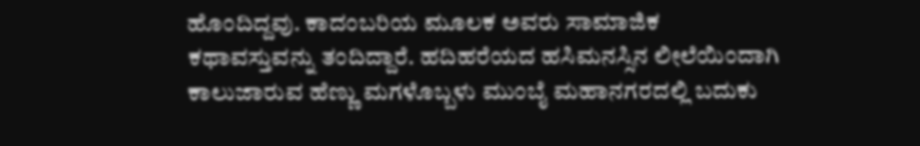ಹೊಂದಿದ್ದವು. ಕಾದಂಬರಿಯ ಮೂಲಕ ಅವರು ಸಾಮಾಜಿಕ ಕಥಾವಸ್ತುವನ್ನು ತಂದಿದ್ದಾರೆ. ಹದಿಹರೆಯದ ಹಸಿಮನಸ್ಸಿನ ಲೀಲೆಯಿಂದಾಗಿ ಕಾಲುಜಾರುವ ಹೆಣ್ಣು ಮಗಳೊಬ್ಬಳು ಮುಂಬೈ ಮಹಾನಗರದಲ್ಲಿ ಬದುಕು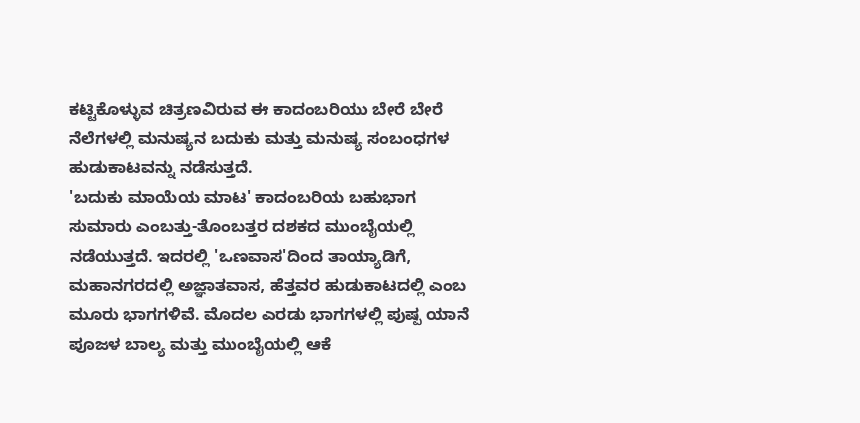ಕಟ್ಟಿಕೊಳ್ಳುವ ಚಿತ್ರಣವಿರುವ ಈ ಕಾದಂಬರಿಯು ಬೇರೆ ಬೇರೆ ನೆಲೆಗಳಲ್ಲಿ ಮನುಷ್ಯನ ಬದುಕು ಮತ್ತು ಮನುಷ್ಯ ಸಂಬಂಧಗಳ ಹುಡುಕಾಟವನ್ನು ನಡೆಸುತ್ತದೆ.
'ಬದುಕು ಮಾಯೆಯ ಮಾಟ' ಕಾದಂಬರಿಯ ಬಹುಭಾಗ ಸುಮಾರು ಎಂಬತ್ತು-ತೊಂಬತ್ತರ ದಶಕದ ಮುಂಬೈಯಲ್ಲಿ ನಡೆಯುತ್ತದೆ. ಇದರಲ್ಲಿ 'ಒಣವಾಸ'ದಿಂದ ತಾಯ್ಯಾಡಿಗೆ, ಮಹಾನಗರದಲ್ಲಿ ಅಜ್ಞಾತವಾಸ, ಹೆತ್ತವರ ಹುಡುಕಾಟದಲ್ಲಿ ಎಂಬ ಮೂರು ಭಾಗಗಳಿವೆ. ಮೊದಲ ಎರಡು ಭಾಗಗಳಲ್ಲಿ ಪುಷ್ಪ ಯಾನೆ ಪೂಜಳ ಬಾಲ್ಯ ಮತ್ತು ಮುಂಬೈಯಲ್ಲಿ ಆಕೆ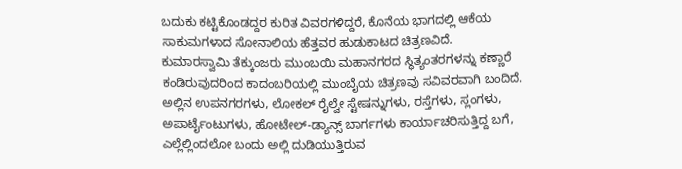ಬದುಕು ಕಟ್ಟಿಕೊಂಡದ್ದರ ಕುರಿತ ವಿವರಗಳಿದ್ದರೆ, ಕೊನೆಯ ಭಾಗದಲ್ಲಿ ಆಕೆಯ ಸಾಕುಮಗಳಾದ ಸೋನಾಲಿಯ ಹೆತ್ತವರ ಹುಡುಕಾಟದ ಚಿತ್ರಣವಿದೆ.
ಕುಮಾರಸ್ವಾಮಿ ತೆಕ್ಕುಂಜರು ಮುಂಬಯಿ ಮಹಾನಗರದ ಸ್ಥಿತ್ಯಂತರಗಳನ್ನು ಕಣ್ಣಾರೆ ಕಂಡಿರುವುದರಿಂದ ಕಾದಂಬರಿಯಲ್ಲಿ ಮುಂಬೈಯ ಚಿತ್ರಣವು ಸವಿವರವಾಗಿ ಬಂದಿದೆ. ಅಲ್ಲಿನ ಉಪನಗರಗಳು, ಲೋಕಲ್ ರೈಲ್ವೇ ಸ್ಟೇಷನ್ನುಗಳು, ರಸ್ತೆಗಳು, ಸ್ಲಂಗಳು, ಅಪಾರ್ಟೈಂಟುಗಳು, ಹೋಟೇಲ್-ಡ್ಯಾನ್ಸ್ ಬಾರ್ಗಗಳು ಕಾರ್ಯಾಚರಿಸುತ್ತಿದ್ದ ಬಗೆ, ಎಲ್ಲೆಲ್ಲಿಂದಲೋ ಬಂದು ಅಲ್ಲಿ ದುಡಿಯುತ್ತಿರುವ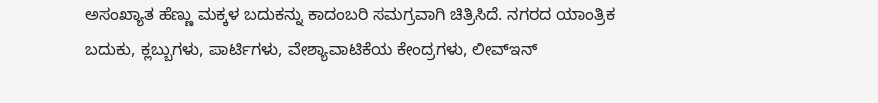ಅಸಂಖ್ಯಾತ ಹೆಣ್ಣು ಮಕ್ಕಳ ಬದುಕನ್ನು ಕಾದಂಬರಿ ಸಮಗ್ರವಾಗಿ ಚಿತ್ರಿಸಿದೆ. ನಗರದ ಯಾಂತ್ರಿಕ ಬದುಕು, ಕ್ಲಬ್ಬುಗಳು, ಪಾರ್ಟಿಗಳು, ವೇಶ್ಯಾವಾಟಿಕೆಯ ಕೇಂದ್ರಗಳು, ಲೀವ್ಇನ್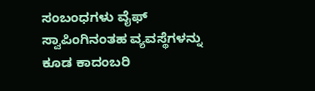ಸಂಬಂಧಗಳು ವೈಫ್ ಸ್ವಾಪಿಂಗಿನಂತಹ ವ್ಯವಸ್ಥೆಗಳನ್ನು ಕೂಡ ಕಾದಂಬರಿ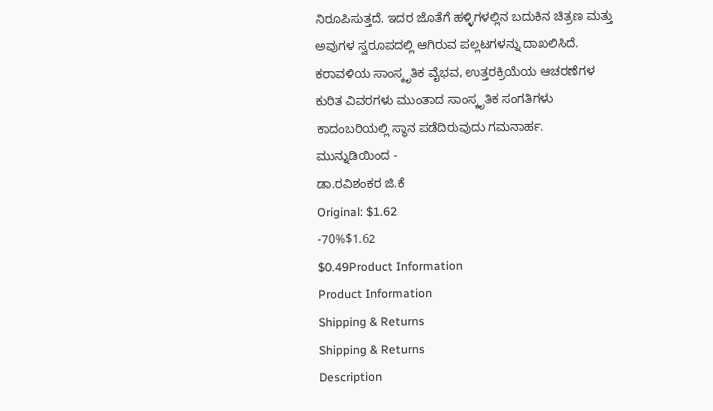ನಿರೂಪಿಸುತ್ತದೆ. ಇದರ ಜೊತೆಗೆ ಹಳ್ಳಿಗಳಲ್ಲಿನ ಬದುಕಿನ ಚಿತ್ರಣ ಮತ್ತು ಅವುಗಳ ಸ್ವರೂಪದಲ್ಲಿ ಆಗಿರುವ ಪಲ್ಲಟಗಳನ್ನು ದಾಖಲಿಸಿದೆ. ಕರಾವಳಿಯ ಸಾಂಸ್ಕೃತಿಕ ವೈಭವ, ಉತ್ತರಕ್ರಿಯೆಯ ಆಚರಣೆಗಳ ಕುರಿತ ವಿವರಗಳು ಮುಂತಾದ ಸಾಂಸ್ಕೃತಿಕ ಸಂಗತಿಗಳು ಕಾದಂಬರಿಯಲ್ಲಿ ಸ್ಥಾನ ಪಡೆದಿರುವುದು ಗಮನಾರ್ಹ.
ಮುನ್ನುಡಿಯಿಂದ -
ಡಾ.ರವಿಶಂಕರ ಜಿ.ಕೆ
Original: $1.62
-70%$1.62
$0.49Product Information
Product Information
Shipping & Returns
Shipping & Returns
Description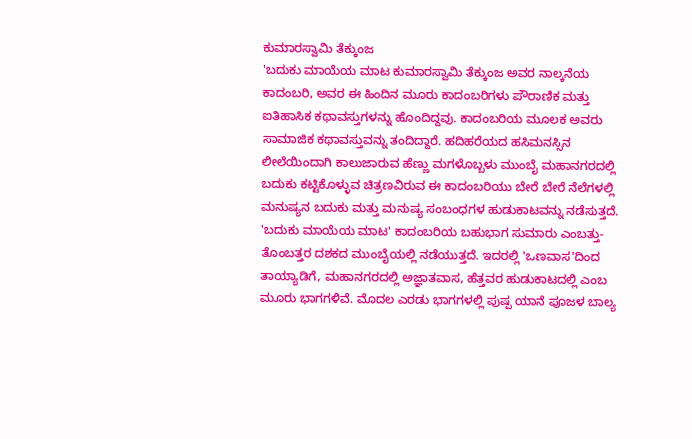ಕುಮಾರಸ್ವಾಮಿ ತೆಕ್ಕುಂಜ
'ಬದುಕು ಮಾಯೆಯ ಮಾಟ ಕುಮಾರಸ್ವಾಮಿ ತೆಕ್ಕುಂಜ ಅವರ ನಾಲ್ಕನೆಯ ಕಾದಂಬರಿ, ಅವರ ಈ ಹಿಂದಿನ ಮೂರು ಕಾದಂಬರಿಗಳು ಪೌರಾಣಿಕ ಮತ್ತು ಐತಿಹಾಸಿಕ ಕಥಾವಸ್ತುಗಳನ್ನು ಹೊಂದಿದ್ದವು. ಕಾದಂಬರಿಯ ಮೂಲಕ ಅವರು ಸಾಮಾಜಿಕ ಕಥಾವಸ್ತುವನ್ನು ತಂದಿದ್ದಾರೆ. ಹದಿಹರೆಯದ ಹಸಿಮನಸ್ಸಿನ ಲೀಲೆಯಿಂದಾಗಿ ಕಾಲುಜಾರುವ ಹೆಣ್ಣು ಮಗಳೊಬ್ಬಳು ಮುಂಬೈ ಮಹಾನಗರದಲ್ಲಿ ಬದುಕು ಕಟ್ಟಿಕೊಳ್ಳುವ ಚಿತ್ರಣವಿರುವ ಈ ಕಾದಂಬರಿಯು ಬೇರೆ ಬೇರೆ ನೆಲೆಗಳಲ್ಲಿ ಮನುಷ್ಯನ ಬದುಕು ಮತ್ತು ಮನುಷ್ಯ ಸಂಬಂಧಗಳ ಹುಡುಕಾಟವನ್ನು ನಡೆಸುತ್ತದೆ.
'ಬದುಕು ಮಾಯೆಯ ಮಾಟ' ಕಾದಂಬರಿಯ ಬಹುಭಾಗ ಸುಮಾರು ಎಂಬತ್ತು-ತೊಂಬತ್ತರ ದಶಕದ ಮುಂಬೈಯಲ್ಲಿ ನಡೆಯುತ್ತದೆ. ಇದರಲ್ಲಿ 'ಒಣವಾಸ'ದಿಂದ ತಾಯ್ಯಾಡಿಗೆ, ಮಹಾನಗರದಲ್ಲಿ ಅಜ್ಞಾತವಾಸ, ಹೆತ್ತವರ ಹುಡುಕಾಟದಲ್ಲಿ ಎಂಬ ಮೂರು ಭಾಗಗಳಿವೆ. ಮೊದಲ ಎರಡು ಭಾಗಗಳಲ್ಲಿ ಪುಷ್ಪ ಯಾನೆ ಪೂಜಳ ಬಾಲ್ಯ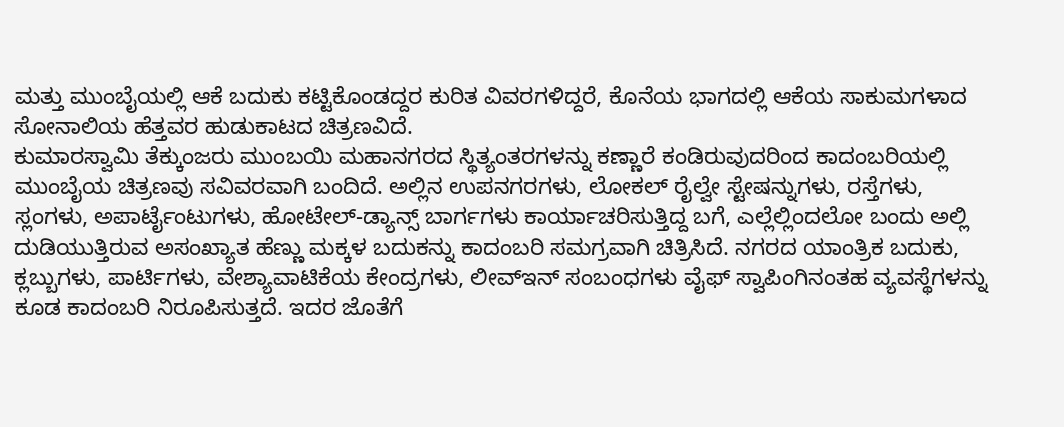ಮತ್ತು ಮುಂಬೈಯಲ್ಲಿ ಆಕೆ ಬದುಕು ಕಟ್ಟಿಕೊಂಡದ್ದರ ಕುರಿತ ವಿವರಗಳಿದ್ದರೆ, ಕೊನೆಯ ಭಾಗದಲ್ಲಿ ಆಕೆಯ ಸಾಕುಮಗಳಾದ ಸೋನಾಲಿಯ ಹೆತ್ತವರ ಹುಡುಕಾಟದ ಚಿತ್ರಣವಿದೆ.
ಕುಮಾರಸ್ವಾಮಿ ತೆಕ್ಕುಂಜರು ಮುಂಬಯಿ ಮಹಾನಗರದ ಸ್ಥಿತ್ಯಂತರಗಳನ್ನು ಕಣ್ಣಾರೆ ಕಂಡಿರುವುದರಿಂದ ಕಾದಂಬರಿಯಲ್ಲಿ ಮುಂಬೈಯ ಚಿತ್ರಣವು ಸವಿವರವಾಗಿ ಬಂದಿದೆ. ಅಲ್ಲಿನ ಉಪನಗರಗಳು, ಲೋಕಲ್ ರೈಲ್ವೇ ಸ್ಟೇಷನ್ನುಗಳು, ರಸ್ತೆಗಳು, ಸ್ಲಂಗಳು, ಅಪಾರ್ಟೈಂಟುಗಳು, ಹೋಟೇಲ್-ಡ್ಯಾನ್ಸ್ ಬಾರ್ಗಗಳು ಕಾರ್ಯಾಚರಿಸುತ್ತಿದ್ದ ಬಗೆ, ಎಲ್ಲೆಲ್ಲಿಂದಲೋ ಬಂದು ಅಲ್ಲಿ ದುಡಿಯುತ್ತಿರುವ ಅಸಂಖ್ಯಾತ ಹೆಣ್ಣು ಮಕ್ಕಳ ಬದುಕನ್ನು ಕಾದಂಬರಿ ಸಮಗ್ರವಾಗಿ ಚಿತ್ರಿಸಿದೆ. ನಗರದ ಯಾಂತ್ರಿಕ ಬದುಕು, ಕ್ಲಬ್ಬುಗಳು, ಪಾರ್ಟಿಗಳು, ವೇಶ್ಯಾವಾಟಿಕೆಯ ಕೇಂದ್ರಗಳು, ಲೀವ್ಇನ್ ಸಂಬಂಧಗಳು ವೈಫ್ ಸ್ವಾಪಿಂಗಿನಂತಹ ವ್ಯವಸ್ಥೆಗಳನ್ನು ಕೂಡ ಕಾದಂಬರಿ ನಿರೂಪಿಸುತ್ತದೆ. ಇದರ ಜೊತೆಗೆ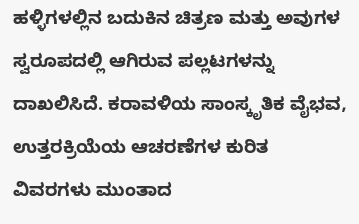ಹಳ್ಳಿಗಳಲ್ಲಿನ ಬದುಕಿನ ಚಿತ್ರಣ ಮತ್ತು ಅವುಗಳ ಸ್ವರೂಪದಲ್ಲಿ ಆಗಿರುವ ಪಲ್ಲಟಗಳನ್ನು ದಾಖಲಿಸಿದೆ. ಕರಾವಳಿಯ ಸಾಂಸ್ಕೃತಿಕ ವೈಭವ, ಉತ್ತರಕ್ರಿಯೆಯ ಆಚರಣೆಗಳ ಕುರಿತ ವಿವರಗಳು ಮುಂತಾದ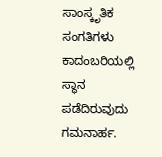ಸಾಂಸ್ಕೃತಿಕ ಸಂಗತಿಗಳು ಕಾದಂಬರಿಯಲ್ಲಿ ಸ್ಥಾನ ಪಡೆದಿರುವುದು ಗಮನಾರ್ಹ.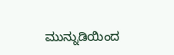ಮುನ್ನುಡಿಯಿಂದ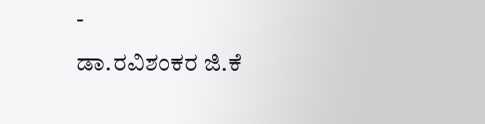-
ಡಾ.ರವಿಶಂಕರ ಜಿ.ಕೆ